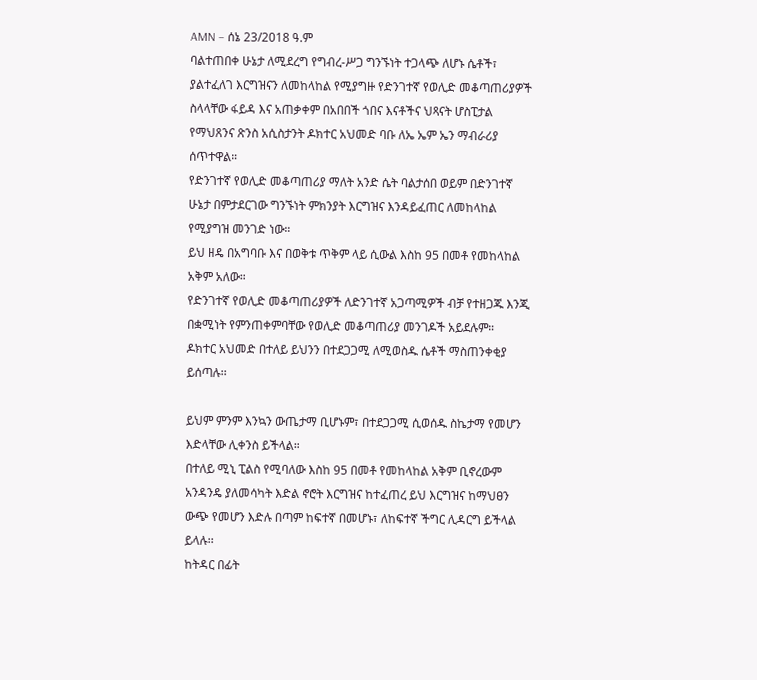AMN – ሰኔ 23/2018 ዓ.ም
ባልተጠበቀ ሁኔታ ለሚደረግ የግብረ-ሥጋ ግንኙነት ተጋላጭ ለሆኑ ሴቶች፣ ያልተፈለገ እርግዝናን ለመከላከል የሚያግዙ የድንገተኛ የወሊድ መቆጣጠሪያዎች ስላላቸው ፋይዳ እና አጠቃቀም በአበበች ጎበና እናቶችና ህጻናት ሆስፒታል የማህጸንና ጽንስ አሲስታንት ዶክተር አህመድ ባቡ ለኤ ኤም ኤን ማብራሪያ ሰጥተዋል።
የድንገተኛ የወሊድ መቆጣጠሪያ ማለት አንድ ሴት ባልታሰበ ወይም በድንገተኛ ሁኔታ በምታደርገው ግንኙነት ምክንያት እርግዝና እንዳይፈጠር ለመከላከል የሚያግዝ መንገድ ነው።
ይህ ዘዴ በአግባቡ እና በወቅቱ ጥቅም ላይ ሲውል እስከ 95 በመቶ የመከላከል አቅም አለው።
የድንገተኛ የወሊድ መቆጣጠሪያዎች ለድንገተኛ አጋጣሚዎች ብቻ የተዘጋጁ እንጂ በቋሚነት የምንጠቀምባቸው የወሊድ መቆጣጠሪያ መንገዶች አይደሉም።
ዶክተር አህመድ በተለይ ይህንን በተደጋጋሚ ለሚወስዱ ሴቶች ማስጠንቀቂያ ይሰጣሉ፡፡

ይህም ምንም እንኳን ውጤታማ ቢሆኑም፣ በተደጋጋሚ ሲወሰዱ ስኬታማ የመሆን እድላቸው ሊቀንስ ይችላል።
በተለይ ሚኒ ፒልስ የሚባለው እስከ 95 በመቶ የመከላከል አቅም ቢኖረውም አንዳንዴ ያለመሳካት እድል ኖሮት እርግዝና ከተፈጠረ ይህ እርግዝና ከማህፀን ውጭ የመሆን እድሉ በጣም ከፍተኛ በመሆኑ፣ ለከፍተኛ ችግር ሊዳርግ ይችላል ይላሉ፡፡
ከትዳር በፊት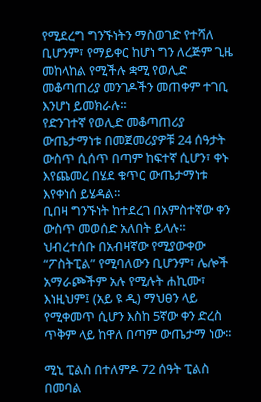የሚደረግ ግንኙነትን ማስወገድ የተሻለ ቢሆንም፣ የማይቀር ከሆነ ግን ለረጅም ጊዜ መከላከል የሚችሉ ቋሚ የወሊድ መቆጣጠሪያ መንገዶችን መጠቀም ተገቢ እንሆነ ይመክራሉ፡፡
የድንገተኛ የወሊድ መቆጣጠሪያ ውጤታማነቱ በመጀመሪያዎቹ 24 ሰዓታት ውስጥ ሲሰጥ በጣም ከፍተኛ ሲሆን፣ ቀኑ እየጨመረ በሄደ ቁጥር ውጤታማነቱ እየቀነሰ ይሄዳል።
ቢበዛ ግንኙነት ከተደረገ በአምስተኛው ቀን ውስጥ መወሰድ አለበት ይላሉ።
ህብረተሰቡ በአብዛኛው የሚያውቀው “ፖስትፒል” የሚባለውን ቢሆንም፣ ሌሎች አማራጮችም አሉ የሚሉት ሐኪሙ፣ እነዚህም፤ (አይ ዩ ዲ) ማህፀን ላይ የሚቀመጥ ሲሆን እስከ 5ኛው ቀን ድረስ ጥቅም ላይ ከዋለ በጣም ውጤታማ ነው።

ሚኒ ፒልስ በተለምዶ 72 ሰዓት ፒልስ በመባል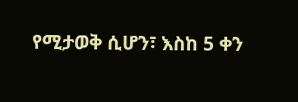የሚታወቅ ሲሆን፣ እስከ 5 ቀን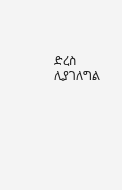ድረስ ሊያገለግል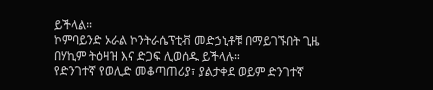ይችላል።
ኮምባይንድ ኦራል ኮንትራሴፕቲቭ መድኃኒቶቹ በማይገኙበት ጊዜ በሃኪም ትዕዛዝ እና ድጋፍ ሊወሰዱ ይችላሉ።
የድንገተኛ የወሊድ መቆጣጠሪያ፣ ያልታቀደ ወይም ድንገተኛ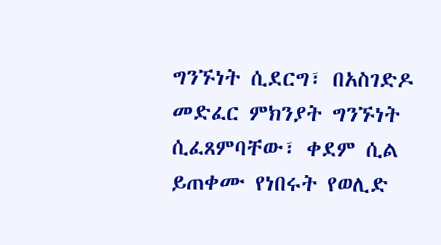ግንኙነት ሲደርግ፣ በአስገድዶ መድፈር ምክንያት ግንኙነት ሲፈጸምባቸው፣ ቀደም ሲል ይጠቀሙ የነበሩት የወሊድ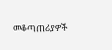መቆጣጠሪያዎች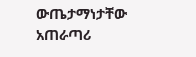ውጤታማነታቸው አጠራጣሪ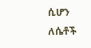ሲሆን ለሴቶች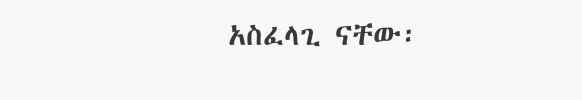አስፈላጊ ናቸው፡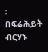፡
በፍሬሕይት ብርሃኑ